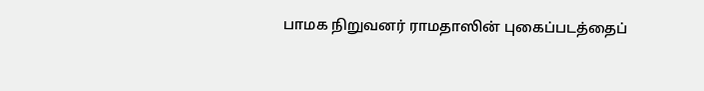பாமக நிறுவனர் ராமதாஸின் புகைப்படத்தைப்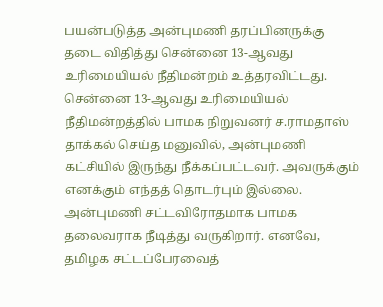பயன்படுத்த அன்புமணி தரப்பினருக்கு தடை விதித்து சென்னை 13-ஆவது உரிமையியல் நீதிமன்றம் உத்தரவிட்டது.
சென்னை 13-ஆவது உரிமையியல் நீதிமன்றத்தில் பாமக நிறுவனர் ச.ராமதாஸ் தாக்கல் செய்த மனுவில், அன்புமணி கட்சியில் இருந்து நீக்கப்பட்டவர். அவருக்கும் எனக்கும் எந்தத் தொடர்பும் இல்லை. அன்புமணி சட்டவிரோதமாக பாமக தலைவராக நீடித்து வருகிறார். எனவே, தமிழக சட்டப்பேரவைத்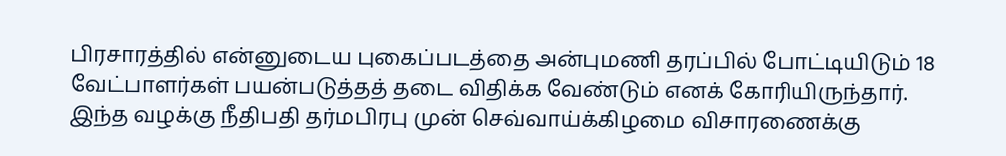பிரசாரத்தில் என்னுடைய புகைப்படத்தை அன்புமணி தரப்பில் போட்டியிடும் 18 வேட்பாளர்கள் பயன்படுத்தத் தடை விதிக்க வேண்டும் எனக் கோரியிருந்தார்.
இந்த வழக்கு நீதிபதி தர்மபிரபு முன் செவ்வாய்க்கிழமை விசாரணைக்கு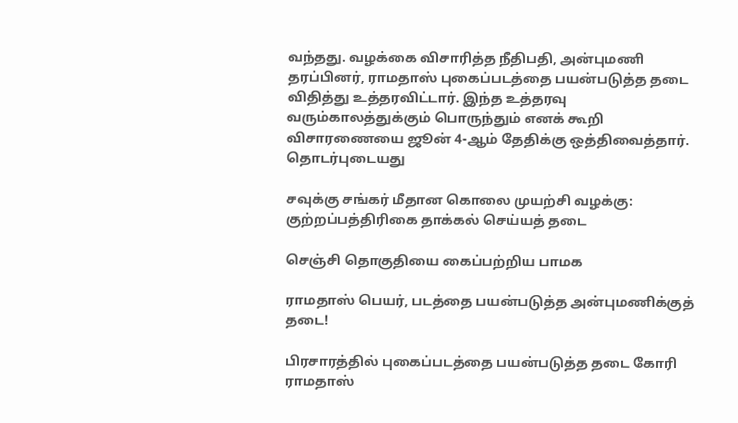வந்தது. வழக்கை விசாரித்த நீதிபதி, அன்புமணி தரப்பினர், ராமதாஸ் புகைப்படத்தை பயன்படுத்த தடை விதித்து உத்தரவிட்டார். இந்த உத்தரவு வரும்காலத்துக்கும் பொருந்தும் எனக் கூறி விசாரணையை ஜூன் 4-ஆம் தேதிக்கு ஒத்திவைத்தார்.
தொடர்புடையது

சவுக்கு சங்கர் மீதான கொலை முயற்சி வழக்கு: குற்றப்பத்திரிகை தாக்கல் செய்யத் தடை

செஞ்சி தொகுதியை கைப்பற்றிய பாமக

ராமதாஸ் பெயர், படத்தை பயன்படுத்த அன்புமணிக்குத் தடை!

பிரசாரத்தில் புகைப்படத்தை பயன்படுத்த தடை கோரி ராமதாஸ்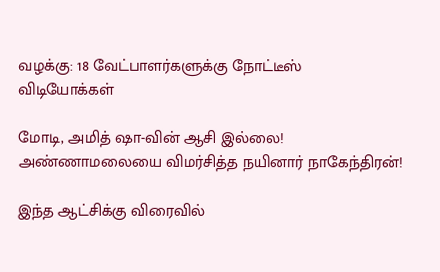வழக்கு: 18 வேட்பாளர்களுக்கு நோட்டீஸ்
விடியோக்கள்

மோடி, அமித் ஷா-வின் ஆசி இல்லை! அண்ணாமலையை விமர்சித்த நயினார் நாகேந்திரன்!

இந்த ஆட்சிக்கு விரைவில்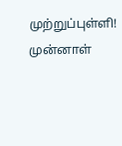முற்றுப்புள்ளி! முன்னாள்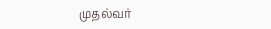முதல்வர்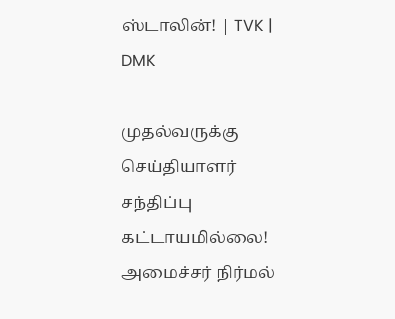ஸ்டாலின்! | TVK | DMK

முதல்வருக்கு செய்தியாளர் சந்திப்பு கட்டாயமில்லை! அமைச்சர் நிர்மல்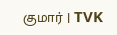குமார் | TVK